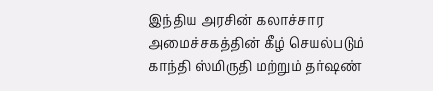இந்திய அரசின் கலாச்சார அமைச்சகத்தின் கீழ் செயல்படும் காந்தி ஸ்மிருதி மற்றும் தர்ஷண்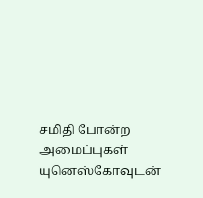சமிதி போன்ற அமைப்புகள் யுனெஸ்கோவுடன்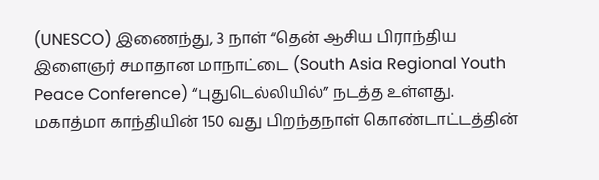(UNESCO) இணைந்து, 3 நாள் “தென் ஆசிய பிராந்திய இளைஞர் சமாதான மாநாட்டை (South Asia Regional Youth Peace Conference) “புதுடெல்லியில்” நடத்த உள்ளது.
மகாத்மா காந்தியின் 150 வது பிறந்தநாள் கொண்டாட்டத்தின்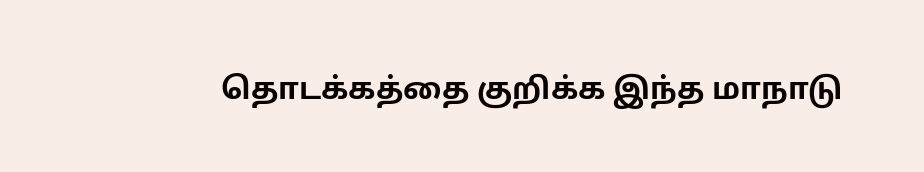தொடக்கத்தை குறிக்க இந்த மாநாடு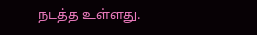நடத்த உள்ளது.